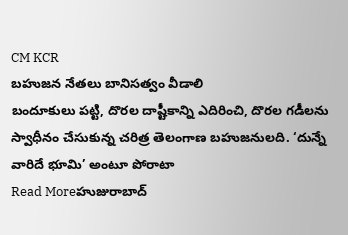CM KCR
బహుజన నేతలు బానిసత్వం వీడాలి
బందూకులు పట్టి, దొరల దాష్టీకాన్ని ఎదిరించి, దొరల గడీలను స్వాధీనం చేసుకున్న చరిత్ర తెలంగాణ బహుజనులది. ‘దున్నే వారిదే భూమి’ అంటూ పోరాటా
Read Moreహుజురాబాద్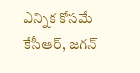ఎన్నిక కోసమే కేసీఆర్, జగన్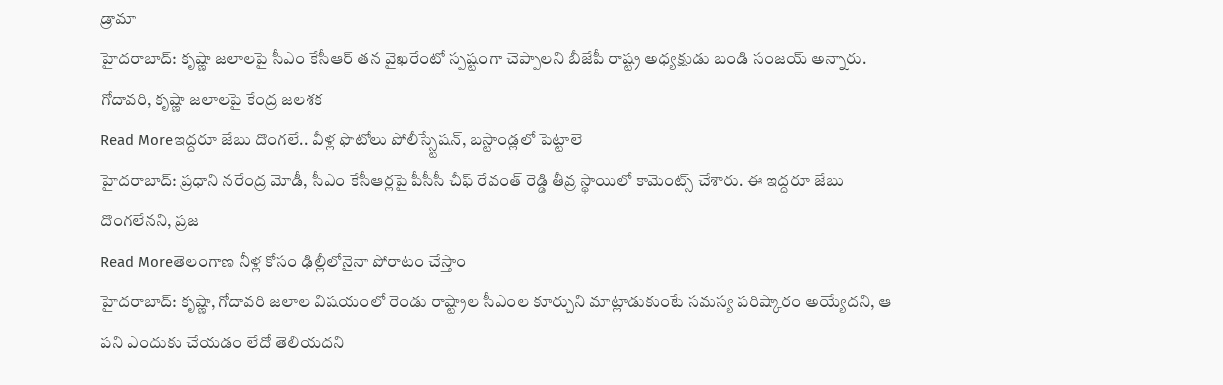డ్రామా
హైదరాబాద్: కృష్ణా జలాలపై సీఎం కేసీఆర్ తన వైఖరేంటో స్పష్టంగా చెప్పాలని బీజేపీ రాష్ట్ర అధ్యక్షుడు బండి సంజయ్ అన్నారు. గోదావరి, కృష్ణా జలాలపై కేంద్ర జలశక
Read Moreఇద్దరూ జేబు దొంగలే.. వీళ్ల ఫొటోలు పోలీస్స్టేషన్, బస్టాండ్లలో పెట్టాలె
హైదరాబాద్: ప్రధాని నరేంద్ర మోడీ, సీఎం కేసీఆర్లపై పీసీసీ చీఫ్ రేవంత్ రెడ్డి తీవ్ర స్థాయిలో కామెంట్స్ చేశారు. ఈ ఇద్దరూ జేబు దొంగలేనని, ప్రజ
Read Moreతెలంగాణ నీళ్ల కోసం ఢిల్లీలోనైనా పోరాటం చేస్తాం
హైదరాబాద్: కృష్ణా, గోదావరి జలాల విషయంలో రెండు రాష్ట్రాల సీఎంల కూర్చుని మాట్లాడుకుంటే సమస్య పరిష్కారం అయ్యేదని, ఆ పని ఎందుకు చేయడం లేదో తెలియదని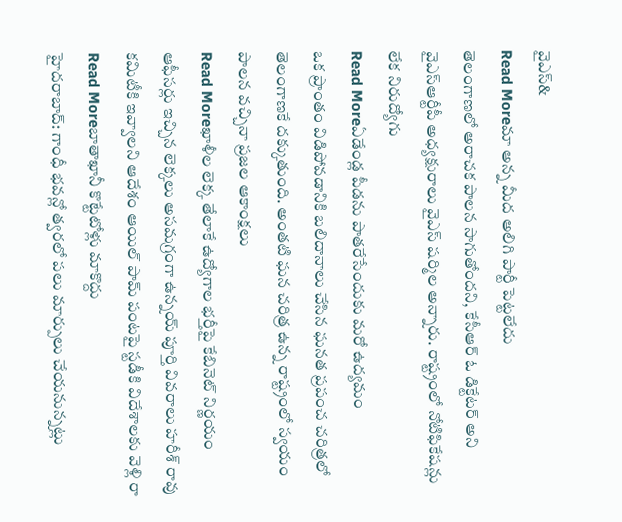వైఎస్&
Read Moreమా అన్న మీద అలిగి పార్టీ పెట్టలేదు
తెలంగాణలో అరాచక పాలన సాగుతోందని, కేసీఆర్ ఓ డిక్టేటర్ అని వైఎస్ఆర్టీపీ అధ్యక్షురాలు వైఎస్ షర్మిల అన్నారు. రాష్ట్రంలో నోటిఫికేషన్లు లేక నిరుద్యోగు
Read Moreఏడేండ్ల పీడను పాతరేసేందుకు మరో ఉద్యమం
ఒక ప్రాంతం విడిపోవడానికి బలిదానాలు చేసిన ఘనత ప్రపంచ చరిత్రలో తెలంగాణకే దక్కుతుంది. అంతటి ఘన చరిత్ర ఉన్న రాష్ట్రంలో స్వయం పాలన వచ్చినా ప్రజల ఆకాంక్షలు
Read Moreఖాళీల లెక్క తేలాకే ఉద్యోగాల భర్తీపై కేబినెట్ నిర్ణయం
ఆఫీసర్లు ఇచ్చిన లెక్కలు అసమగ్రంగా ఉన్నయ్ పూర్తి వివరాలు హరీశ్ రావు కమిటీకి ఇవ్వాలని ఆదేశం ఆయిల్ పామ్ పంటపై స్టడీకి విదేశాలకు వెళ్లి రా
Read Moreబాతాఖానీ కొట్టేటోళ్లు మాకొద్దు
హైదరాబాద్: గాంధీ భవన్లో త్వరలో పలు మార్పులు చేయనున్నట్లు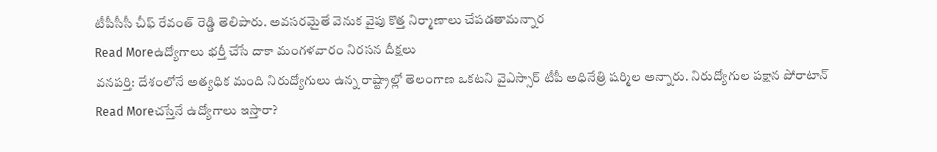టీపీసీసీ చీఫ్ రేవంత్ రెడ్డి తెలిపారు. అవసరమైతే వెనుక వైపు కొత్త నిర్మాణాలు చేపడతామన్నార
Read Moreఉద్యోగాలు భర్తీ చేసే దాకా మంగళవారం నిరసన దీక్షలు
వనపర్తి: దేశంలోనే అత్యధిక మంది నిరుద్యోగులు ఉన్న రాష్ట్రాల్లో తెలంగాణ ఒకటని వైఎస్సార్ టీపీ అధినేత్రి షర్మిల అన్నారు. నిరుద్యోగుల పక్షాన పోరాటాన్
Read Moreచస్తేనే ఉద్యోగాలు ఇస్తారా?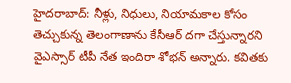హైదరాబాద్: నీళ్లు, నిధులు, నియామకాల కోసం తెచ్చుకున్న తెలంగాణాను కేసీఆర్ దగా చేస్తున్నారని వైఎస్సార్ టీపీ నేత ఇందిరా శోభన్ అన్నారు. కవితకు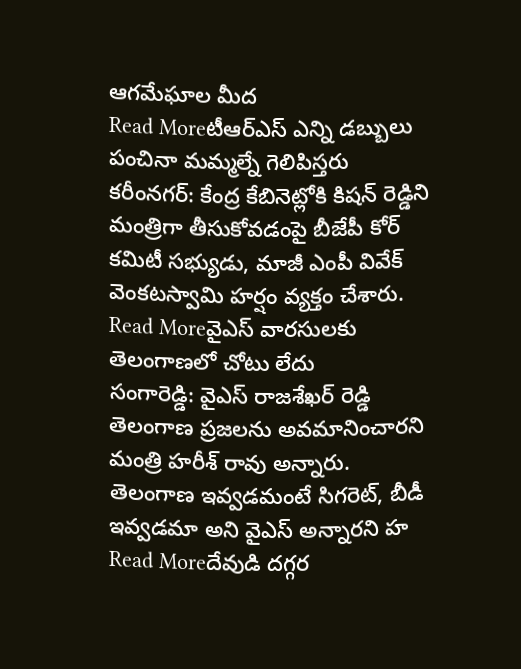ఆగమేఘాల మీద
Read Moreటీఆర్ఎస్ ఎన్ని డబ్బులు పంచినా మమ్మల్నే గెలిపిస్తరు
కరీంనగర్: కేంద్ర కేబినెట్లోకి కిషన్ రెడ్డిని మంత్రిగా తీసుకోవడంపై బీజేపీ కోర్ కమిటీ సభ్యుడు, మాజీ ఎంపీ వివేక్ వెంకటస్వామి హర్షం వ్యక్తం చేశారు.
Read Moreవైఎస్ వారసులకు తెలంగాణలో చోటు లేదు
సంగారెడ్డి: వైఎస్ రాజశేఖర్ రెడ్డి తెలంగాణ ప్రజలను అవమానించారని మంత్రి హరీశ్ రావు అన్నారు. తెలంగాణ ఇవ్వడమంటే సిగరెట్, బీడీ ఇవ్వడమా అని వైఎస్ అన్నారని హ
Read Moreదేవుడి దగ్గర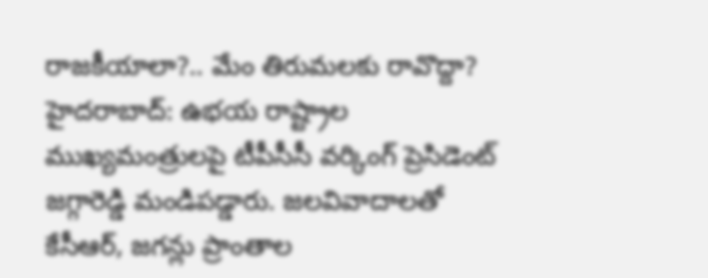రాజకీయాలా?.. మేం తిరుమలకు రావొద్దా?
హైదరాబాద్: ఉభయ రాష్ట్రాల ముఖ్యమంత్రులపై టీపీసీసీ వర్కింగ్ ప్రెసిడెంట్ జగ్గారెడ్డి మండిపడ్డారు. జలవివాదాలతో కేసీఆర్, జగన్లు ప్రాంతాల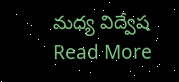మధ్య విద్వేష
Read More